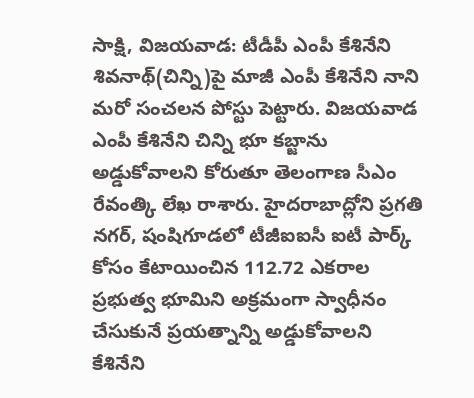సాక్షి, విజయవాడ: టీడీపీ ఎంపీ కేశినేని శివనాథ్(చిన్ని)పై మాజీ ఎంపీ కేశినేని నాని మరో సంచలన పోస్టు పెట్టారు. విజయవాడ ఎంపీ కేశినేని చిన్ని భూ కబ్జాను అడ్డుకోవాలని కోరుతూ తెలంగాణ సీఎం రేవంత్కి లేఖ రాశారు. హైదరాబాద్లోని ప్రగతి నగర్, షంషిగూడలో టీజీఐఐసీ ఐటీ పార్క్ కోసం కేటాయించిన 112.72 ఎకరాల ప్రభుత్వ భూమిని అక్రమంగా స్వాధీనం చేసుకునే ప్రయత్నాన్ని అడ్డుకోవాలని కేశినేని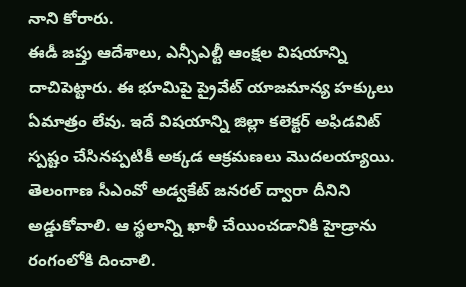నాని కోరారు.
ఈడీ జప్తు ఆదేశాలు, ఎన్సీఎల్టీ ఆంక్షల విషయాన్ని దాచిపెట్టారు. ఈ భూమిపై ప్రైవేట్ యాజమాన్య హక్కులు ఏమాత్రం లేవు. ఇదే విషయాన్ని జిల్లా కలెక్టర్ అఫిడవిట్ స్పష్టం చేసినప్పటికీ అక్కడ ఆక్రమణలు మొదలయ్యాయి. తెలంగాణ సీఎంవో అడ్వకేట్ జనరల్ ద్వారా దీనిని అడ్డుకోవాలి. ఆ స్థలాన్ని ఖాళీ చేయించడానికి హైడ్రాను రంగంలోకి దించాలి.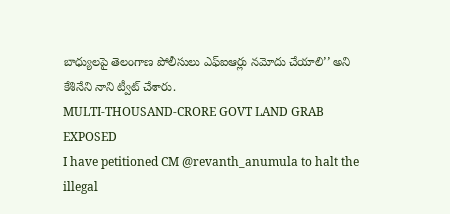బాధ్యులపై తెలంగాణ పోలీసులు ఎఫ్ఐఆర్లు నమోదు చేయాలి’’ అని కేశినేని నాని ట్వీట్ చేశారు.
MULTI-THOUSAND-CRORE GOVT LAND GRAB EXPOSED
I have petitioned CM @revanth_anumula to halt the illegal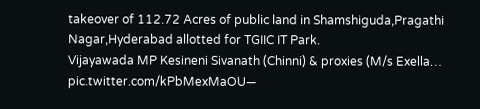takeover of 112.72 Acres of public land in Shamshiguda,Pragathi Nagar,Hyderabad allotted for TGIIC IT Park.
Vijayawada MP Kesineni Sivanath (Chinni) & proxies (M/s Exella… pic.twitter.com/kPbMexMaOU—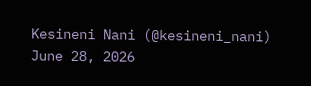Kesineni Nani (@kesineni_nani) June 28, 2026